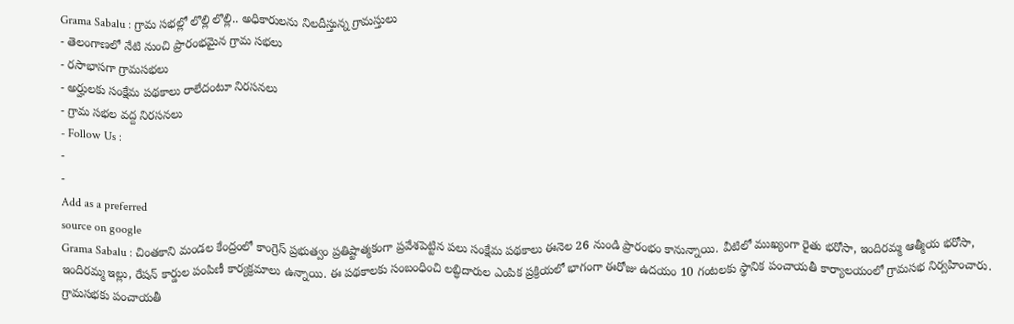Grama Sabalu : గ్రామ సభల్లో లొల్లి లొల్లి.. అధికారులను నిలదీస్తున్న గ్రామస్తులు
- తెలంగాణలో నేటి నుంచి ప్రారంభమైన గ్రామ సభలు
- రసాభాసగా గ్రామసభలు
- అర్హులకు సంక్షేమ పథకాలు రాలేదంటూ నిరసనలు
- గ్రామ సభల వద్ద నిరసనలు
- Follow Us :
-
-
Add as a preferred
source on google
Grama Sabalu : చింతకాని మండల కేంద్రంలో కాంగ్రెస్ ప్రభుత్వం ప్రతిష్టాత్మకంగా ప్రవేశపెట్టిన పలు సంక్షేమ పథకాలు ఈనెల 26 నుండి ప్రారంభం కానున్నాయి. వీటిలో ముఖ్యంగా రైతు భరోసా, ఇందిరమ్మ ఆత్మీయ భరోసా, ఇందిరమ్మ ఇల్లు, రేషన్ కార్డుల పంపిణీ కార్యక్రమాలు ఉన్నాయి. ఈ పథకాలకు సంబంధించి లబ్ధిదారుల ఎంపిక ప్రక్రియలో భాగంగా ఈరోజు ఉదయం 10 గంటలకు స్థానిక పంచాయతీ కార్యాలయంలో గ్రామసభ నిర్వహించారు. గ్రామసభకు పంచాయతీ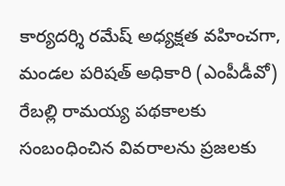కార్యదర్శి రమేష్ అధ్యక్షత వహించగా, మండల పరిషత్ అధికారి (ఎంపీడీవో) రేబల్లి రామయ్య పథకాలకు సంబంధించిన వివరాలను ప్రజలకు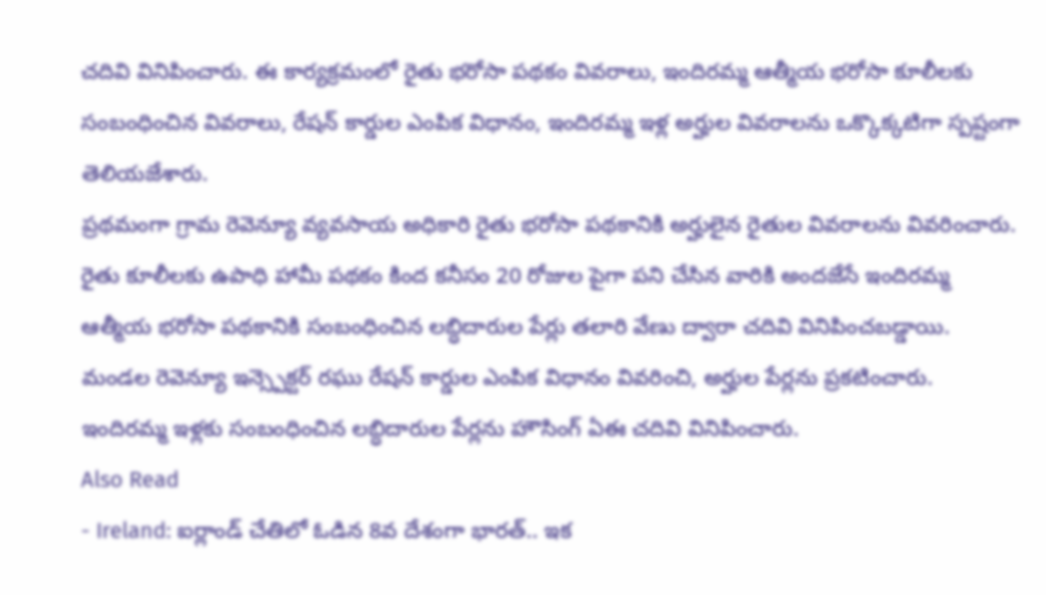చదివి వినిపించారు. ఈ కార్యక్రమంలో రైతు భరోసా పథకం వివరాలు, ఇందిరమ్మ ఆత్మీయ భరోసా కూలీలకు సంబంధించిన వివరాలు, రేషన్ కార్డుల ఎంపిక విధానం, ఇందిరమ్మ ఇళ్ల అర్హుల వివరాలను ఒక్కొక్కటిగా స్పష్టంగా తెలియజేశారు.
ప్రథమంగా గ్రామ రెవెన్యూ వ్యవసాయ అధికారి రైతు భరోసా పథకానికి అర్హులైన రైతుల వివరాలను వివరించారు. రైతు కూలీలకు ఉపాధి హామీ పథకం కింద కనీసం 20 రోజుల పైగా పని చేసిన వారికి అందజేసే ఇందిరమ్మ ఆత్మీయ భరోసా పథకానికి సంబంధించిన లబ్ధిదారుల పేర్లు తలారి వేణు ద్వారా చదివి వినిపించబడ్డాయి. మండల రెవెన్యూ ఇన్స్పెక్టర్ రఘు రేషన్ కార్డుల ఎంపిక విధానం వివరించి, అర్హుల పేర్లను ప్రకటించారు. ఇందిరమ్మ ఇళ్లకు సంబంధించిన లబ్ధిదారుల పేర్లను హౌసింగ్ ఏఈ చదివి వినిపించారు.
Also Read
- Ireland: ఐర్లాండ్ చేతిలో ఓడిన 8వ దేశంగా భారత్.. ఇక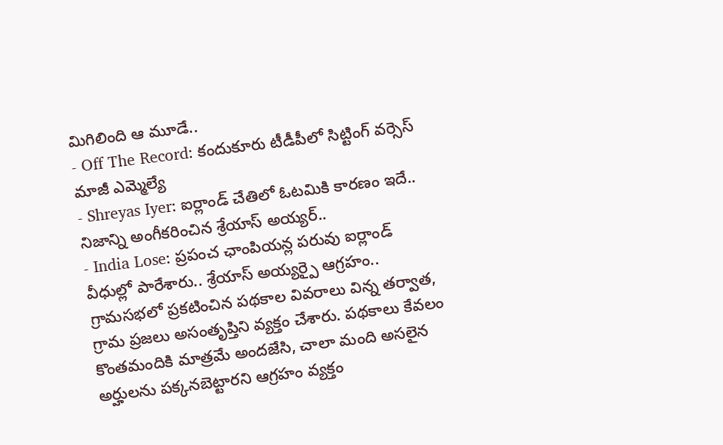మిగిలింది ఆ మూడే..
- Off The Record: కందుకూరు టీడీపీలో సిట్టింగ్ వర్సెస్ మాజీ ఎమ్మెల్యే
- Shreyas Iyer: ఐర్లాండ్ చేతిలో ఓటమికి కారణం ఇదే.. నిజాన్ని అంగీకరించిన శ్రేయాస్ అయ్యర్..
- India Lose: ప్రపంచ ఛాంపియన్ల పరువు ఐర్లాండ్ వీధుల్లో పారేశారు.. శ్రేయాస్ అయ్యర్పై ఆగ్రహం..
గ్రామసభలో ప్రకటించిన పథకాల వివరాలు విన్న తర్వాత, గ్రామ ప్రజలు అసంతృప్తిని వ్యక్తం చేశారు. పథకాలు కేవలం కొంతమందికి మాత్రమే అందజేసి, చాలా మంది అసలైన అర్హులను పక్కనబెట్టారని ఆగ్రహం వ్యక్తం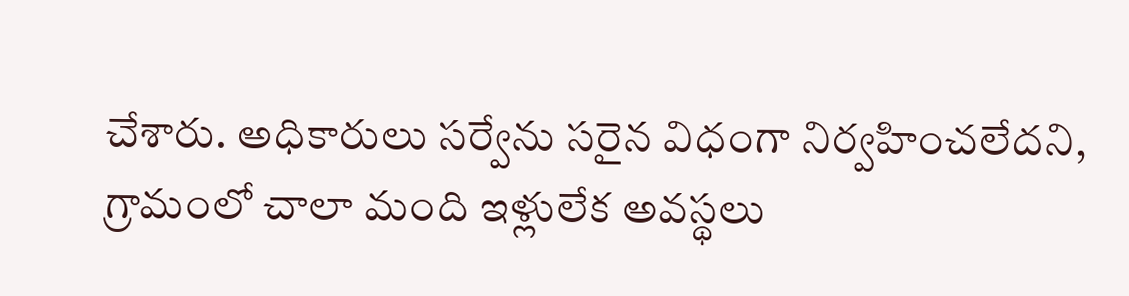చేశారు. అధికారులు సర్వేను సరైన విధంగా నిర్వహించలేదని, గ్రామంలో చాలా మంది ఇళ్లులేక అవస్థలు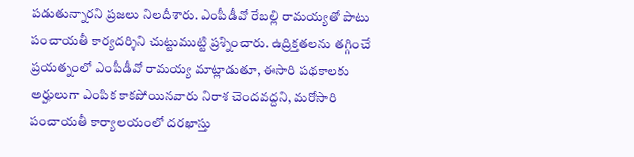పడుతున్నారని ప్రజలు నిలదీశారు. ఎంపీడీవో రేబల్లి రామయ్యతో పాటు పంచాయతీ కార్యదర్శిని చుట్టుముట్టి ప్రశ్నించారు. ఉద్రిక్తతలను తగ్గించే ప్రయత్నంలో ఎంపీడీవో రామయ్య మాట్లాడుతూ, ఈసారి పథకాలకు అర్హులుగా ఎంపిక కాకపోయినవారు నిరాశ చెందవద్దని, మరోసారి పంచాయతీ కార్యాలయంలో దరఖాస్తు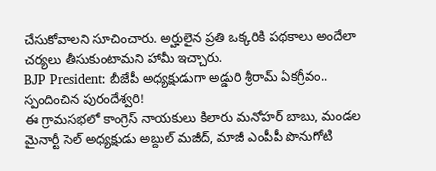చేసుకోవాలని సూచించారు. అర్హులైన ప్రతి ఒక్కరికి పథకాలు అందేలా చర్యలు తీసుకుంటామని హామీ ఇచ్చారు.
BJP President: బీజేపీ అధ్యక్షుడుగా అడ్డురి శ్రీరామ్ ఏకగ్రీవం.. స్పందించిన పురందేశ్వరి!
ఈ గ్రామసభలో కాంగ్రెస్ నాయకులు కిలారు మనోహర్ బాబు, మండల మైనార్టీ సెల్ అధ్యక్షుడు అబ్దుల్ మజీద్, మాజీ ఎంపీపీ పొనుగోటి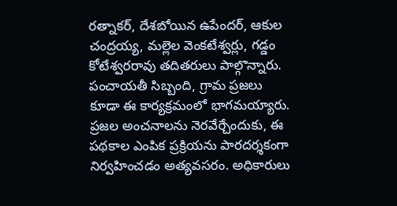రత్నాకర్, దేశబోయిన ఉపేందర్, ఆకుల చంద్రయ్య, మల్లెల వెంకటేశ్వర్లు, గడ్డం కోటేశ్వరరావు తదితరులు పాల్గొన్నారు. పంచాయతీ సిబ్బంది, గ్రామ ప్రజలు కూడా ఈ కార్యక్రమంలో భాగమయ్యారు. ప్రజల అంచనాలను నెరవేర్చేందుకు, ఈ పథకాల ఎంపిక ప్రక్రియను పారదర్శకంగా నిర్వహించడం అత్యవసరం. అధికారులు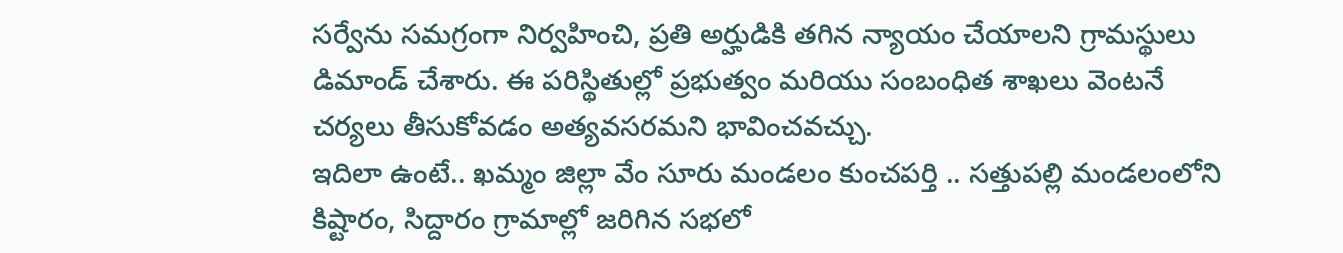సర్వేను సమగ్రంగా నిర్వహించి, ప్రతి అర్హుడికి తగిన న్యాయం చేయాలని గ్రామస్థులు డిమాండ్ చేశారు. ఈ పరిస్థితుల్లో ప్రభుత్వం మరియు సంబంధిత శాఖలు వెంటనే చర్యలు తీసుకోవడం అత్యవసరమని భావించవచ్చు.
ఇదిలా ఉంటే.. ఖమ్మం జిల్లా వేం సూరు మండలం కుంచపర్తి .. సత్తుపల్లి మండలంలోని కిష్టారం, సిద్దారం గ్రామాల్లో జరిగిన సభలో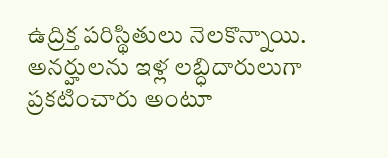ఉద్రిక్త పరిస్థితులు నెలకొన్నాయి. అనర్హులను ఇళ్ల లబ్ధిదారులుగా ప్రకటించారు అంటూ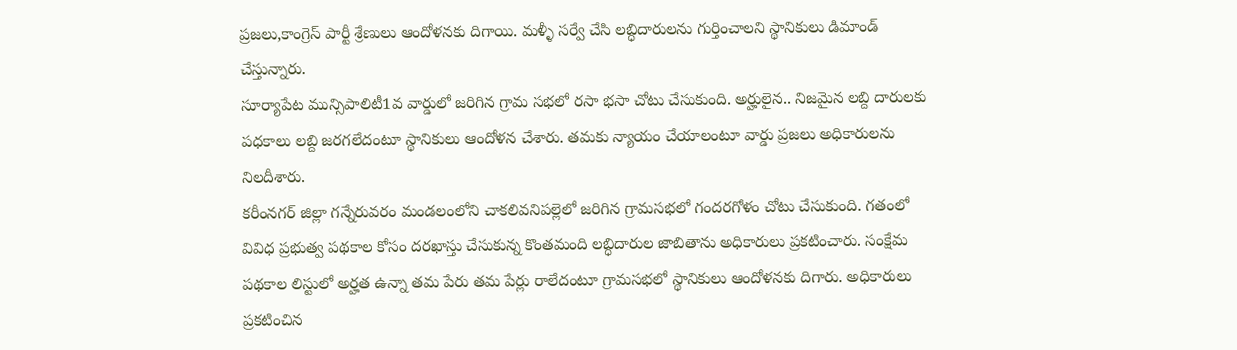ప్రజలు,కాంగ్రెస్ పార్టీ శ్రేణులు ఆందోళనకు దిగాయి. మళ్ళీ సర్వే చేసి లబ్ధిదారులను గుర్తించాలని స్థానికులు డిమాండ్ చేస్తున్నారు.
సూర్యాపేట మున్సిపాలిటీ1వ వార్డులో జరిగిన గ్రామ సభలో రసా భసా చోటు చేసుకుంది. అర్హులైన.. నిజమైన లబ్ది దారులకు పధకాలు లబ్ది జరగలేదంటూ స్థానికులు ఆందోళన చేశారు. తమకు న్యాయం చేయాలంటూ వార్డు ప్రజలు అధికారులను నిలదీశారు.
కరీంనగర్ జిల్లా గన్నేరువరం మండలంలోని చాకలివనిపల్లెలో జరిగిన గ్రామసభలో గందరగోళం చోటు చేసుకుంది. గతంలో వివిధ ప్రభుత్వ పథకాల కోసం దరఖాస్తు చేసుకున్న కొంతమంది లబ్ధిదారుల జాబితాను అధికారులు ప్రకటించారు. సంక్షేమ పథకాల లిస్టులో అర్హత ఉన్నా తమ పేరు తమ పేర్లు రాలేదంటూ గ్రామసభలో స్థానికులు ఆందోళనకు దిగారు. అధికారులు ప్రకటించిన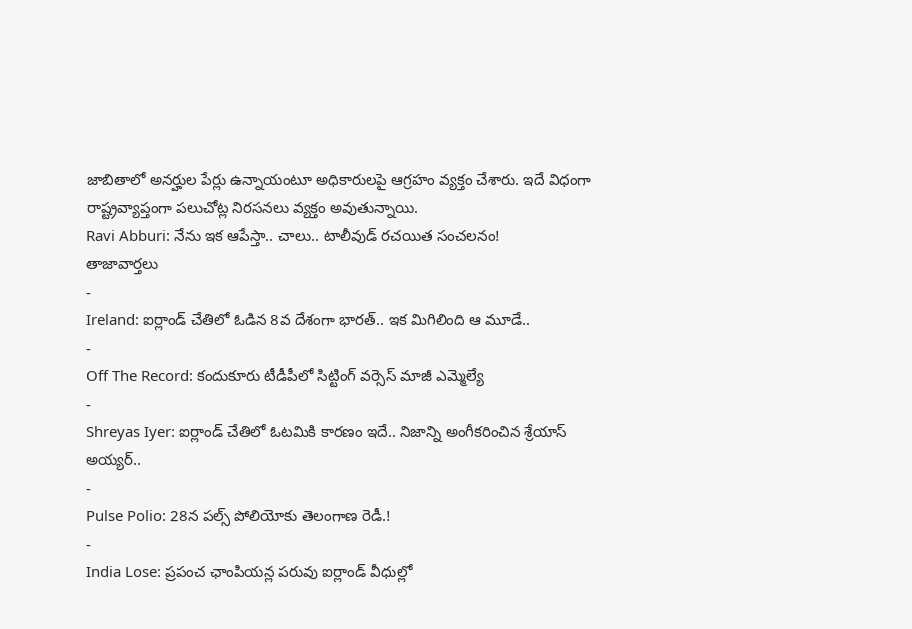జాబితాలో అనర్హుల పేర్లు ఉన్నాయంటూ అధికారులపై ఆగ్రహం వ్యక్తం చేశారు. ఇదే విధంగా రాష్ట్రవ్యాప్తంగా పలుచోట్ల నిరసనలు వ్యక్తం అవుతున్నాయి.
Ravi Abburi: నేను ఇక ఆపేస్తా.. చాలు.. టాలీవుడ్ రచయిత సంచలనం!
తాజావార్తలు
-
Ireland: ఐర్లాండ్ చేతిలో ఓడిన 8వ దేశంగా భారత్.. ఇక మిగిలింది ఆ మూడే..
-
Off The Record: కందుకూరు టీడీపీలో సిట్టింగ్ వర్సెస్ మాజీ ఎమ్మెల్యే
-
Shreyas Iyer: ఐర్లాండ్ చేతిలో ఓటమికి కారణం ఇదే.. నిజాన్ని అంగీకరించిన శ్రేయాస్ అయ్యర్..
-
Pulse Polio: 28న పల్స్ పోలియోకు తెలంగాణ రెడీ.!
-
India Lose: ప్రపంచ ఛాంపియన్ల పరువు ఐర్లాండ్ వీధుల్లో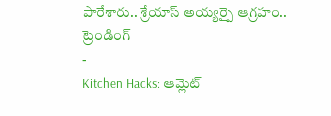పారేశారు.. శ్రేయాస్ అయ్యర్పై ఆగ్రహం..
ట్రెండింగ్
-
Kitchen Hacks: ఆమ్లెట్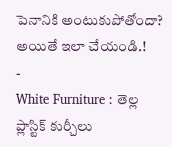పెనానికి అంటుకుపోతోందా? అయితే ఇలా చేయండి.!
-
White Furniture : తెల్ల ప్లాస్టిక్ కుర్చీలు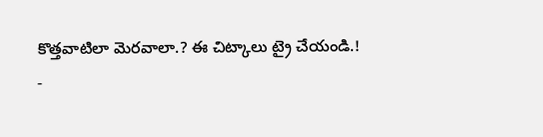కొత్తవాటిలా మెరవాలా.? ఈ చిట్కాలు ట్రై చేయండి.!
-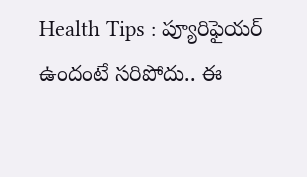Health Tips : ప్యూరిఫైయర్ ఉందంటే సరిపోదు.. ఈ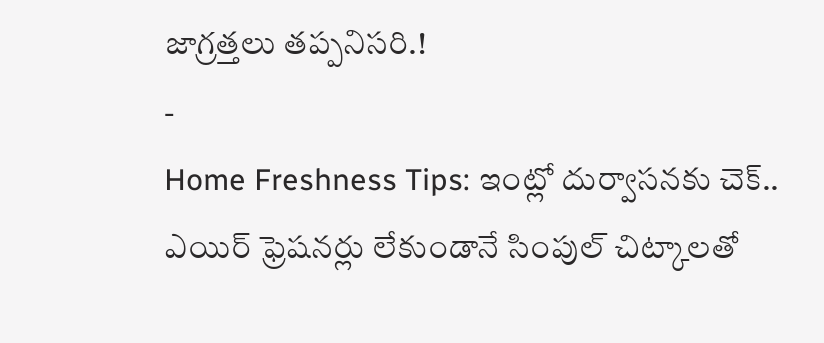జాగ్రత్తలు తప్పనిసరి.!
-
Home Freshness Tips: ఇంట్లో దుర్వాసనకు చెక్.. ఎయిర్ ఫ్రెషనర్లు లేకుండానే సింపుల్ చిట్కాలతో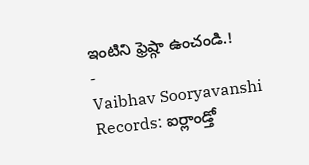ఇంటిని ఫ్రెష్గా ఉంచండి.!
-
Vaibhav Sooryavanshi Records: ఐర్లాండ్తో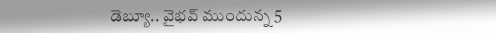డెబ్యూ.. వైభవ్ ముందున్న 5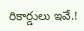రికార్డులు ఇవే.!